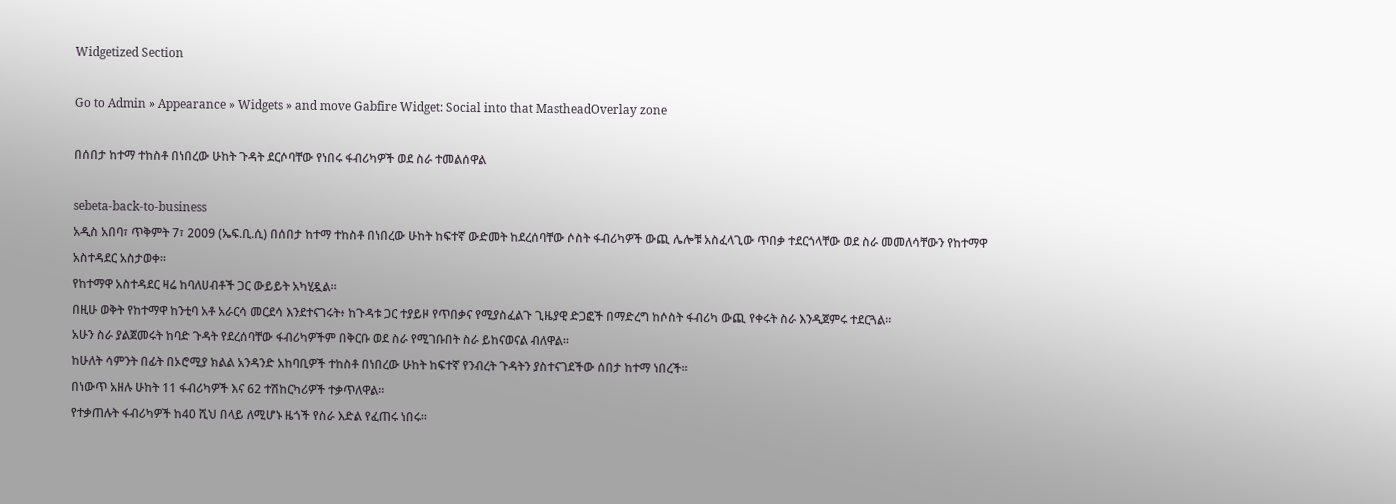Widgetized Section

Go to Admin » Appearance » Widgets » and move Gabfire Widget: Social into that MastheadOverlay zone

በሰበታ ከተማ ተከስቶ በነበረው ሁከት ጉዳት ደርሶባቸው የነበሩ ፋብሪካዎች ወደ ስራ ተመልሰዋል

sebeta-back-to-business
አዲስ አበባ፣ ጥቅምት 7፣ 2009 (ኤፍ.ቢ.ሲ) በሰበታ ከተማ ተከስቶ በነበረው ሁከት ከፍተኛ ውድመት ከደረሰባቸው ሶስት ፋብሪካዎች ውጪ ሌሎቹ አስፈላጊው ጥበቃ ተደርጎላቸው ወደ ስራ መመለሳቸውን የከተማዋ አስተዳደር አስታወቀ።
የከተማዋ አስተዳደር ዛሬ ከባለሀብቶች ጋር ውይይት አካሂዷል።
በዚሁ ወቅት የከተማዋ ከንቲባ አቶ አራርሳ መርደሳ እንደተናገሩት፥ ከጉዳቱ ጋር ተያይዞ የጥበቃና የሚያስፈልጉ ጊዜያዊ ድጋፎች በማድረግ ከሶስት ፋብሪካ ውጪ የቀሩት ስራ እንዲጀምሩ ተደርጓል።
አሁን ስራ ያልጀመሩት ከባድ ጉዳት የደረሰባቸው ፋብሪካዎችም በቅርቡ ወደ ስራ የሚገቡበት ስራ ይከናወናል ብለዋል።
ከሁለት ሳምንት በፊት በኦሮሚያ ክልል አንዳንድ አከባቢዎች ተከስቶ በነበረው ሁከት ከፍተኛ የንብረት ጉዳትን ያስተናገደችው ሰበታ ከተማ ነበረች።
በነውጥ አዘሉ ሁከት 11 ፋብሪካዎች እና 62 ተሽከርካሪዎች ተቃጥለዋል።
የተቃጠሉት ፋብሪካዎች ከ40 ሺህ በላይ ለሚሆኑ ዜጎች የስራ እድል የፈጠሩ ነበሩ።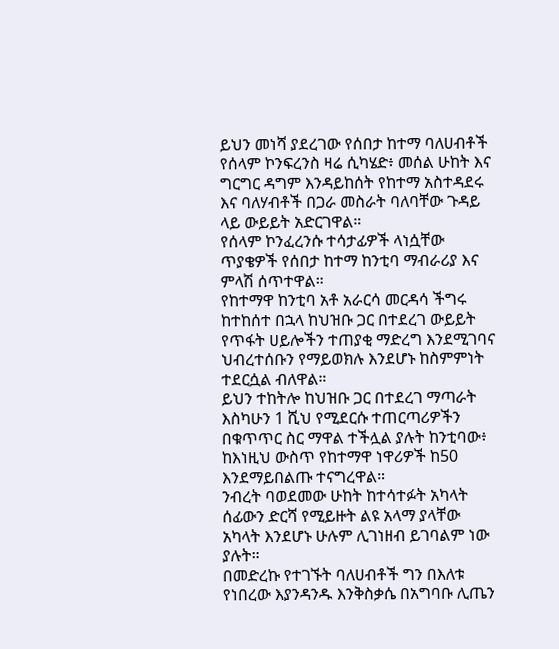ይህን መነሻ ያደረገው የሰበታ ከተማ ባለሀብቶች የሰላም ኮንፍረንስ ዛሬ ሲካሄድ፥ መሰል ሁከት እና ግርግር ዳግም እንዳይከሰት የከተማ አስተዳደሩ እና ባለሃብቶች በጋራ መስራት ባለባቸው ጉዳይ ላይ ውይይት አድርገዋል።
የሰላም ኮንፈረንሱ ተሳታፊዎች ላነሷቸው ጥያቄዎች የሰበታ ከተማ ከንቲባ ማብራሪያ እና ምላሽ ሰጥተዋል።
የከተማዋ ከንቲባ አቶ አራርሳ መርዳሳ ችግሩ ከተከሰተ በኋላ ከህዝቡ ጋር በተደረገ ውይይት የጥፋት ሀይሎችን ተጠያቂ ማድረግ እንደሚገባና ህብረተሰቡን የማይወክሉ እንደሆኑ ከስምምነት ተደርሷል ብለዋል።
ይህን ተከትሎ ከህዝቡ ጋር በተደረገ ማጣራት እስካሁን 1 ሺህ የሚደርሱ ተጠርጣሪዎችን በቁጥጥር ስር ማዋል ተችሏል ያሉት ከንቲባው፥ ከእነዚህ ውስጥ የከተማዋ ነዋሪዎች ከ50 እንደማይበልጡ ተናግረዋል።
ንብረት ባወደመው ሁከት ከተሳተፉት አካላት ሰፊውን ድርሻ የሚይዙት ልዩ አላማ ያላቸው አካላት እንደሆኑ ሁሉም ሊገነዘብ ይገባልም ነው ያሉት።
በመድረኩ የተገኙት ባለሀብቶች ግን በእለቱ የነበረው እያንዳንዱ እንቅስቃሴ በአግባቡ ሊጤን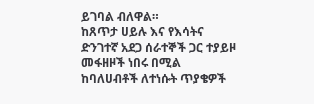ይገባል ብለዋል።
ከጸጥታ ሀይሉ እና የእሳትና ድንገተኛ አደጋ ሰራተኞች ጋር ተያይዞ መፋዘዞች ነበሩ በሚል ከባለሀብቶች ለተነሱት ጥያቄዎች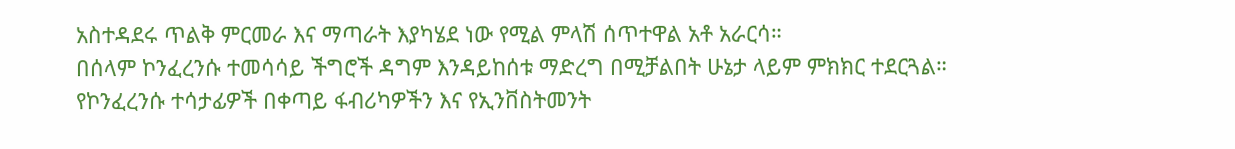አስተዳደሩ ጥልቅ ምርመራ እና ማጣራት እያካሄደ ነው የሚል ምላሽ ሰጥተዋል አቶ አራርሳ።
በሰላም ኮንፈረንሱ ተመሳሳይ ችግሮች ዳግም እንዳይከሰቱ ማድረግ በሚቻልበት ሁኔታ ላይም ምክክር ተደርጓል።
የኮንፈረንሱ ተሳታፊዎች በቀጣይ ፋብሪካዎችን እና የኢንቨስትመንት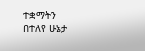ተቋማትን በተለየ ሁኔታ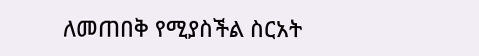ለመጠበቅ የሚያስችል ስርአት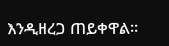እንዲዘረጋ ጠይቀዋል።